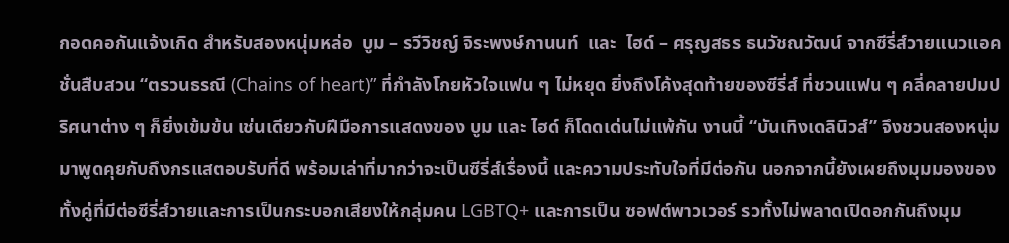กอดคอกันแจ้งเกิด สำหรับสองหนุ่มหล่อ  บูม – รวีวิชญ์ จิระพงษ์กานนท์  และ  ไฮด์ – ศรุญสธร ธนวัชณวัฒน์ จากซีรี่ส์วายแนวแอคชั่นสืบสวน “ตรวนธรณี (Chains of heart)” ที่กำลังโกยหัวใจแฟน ๆ ไม่หยุด ยิ่งถึงโค้งสุดท้ายของซีรี่ส์ ที่ชวนแฟน ๆ คลี่คลายปมปริศนาต่าง ๆ ก็ยิ่งเข้มข้น เช่นเดียวกับฝีมือการแสดงของ บูม และ ไฮด์ ก็โดดเด่นไม่แพ้กัน งานนี้ “บันเทิงเดลินิวส์” จึงชวนสองหนุ่มมาพูดคุยกับถึงกรแสตอบรับที่ดี พร้อมเล่าที่มากว่าจะเป็นซีรี่ส์เรื่องนี้ และความประทับใจที่มีต่อกัน นอกจากนี้ยังเผยถึงมุมมองของทั้งคู่ที่มีต่อซีรี่ส์วายและการเป็นกระบอกเสียงให้กลุ่มคน LGBTQ+ และการเป็น ซอฟต์พาวเวอร์ รวทั้งไม่พลาดเปิดอกกันถึงมุม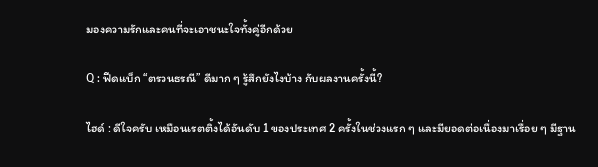มองความรักและคนที่จะเอาชนะใจทั้งคู่อีกด้วย

Q : ฟีดแบ็ก “ตรวนธรณี” ดีมาก ๆ รู้สึกยังไงบ้าง กับผลงานครั้งนี้?

ไฮด์ : ดีใจครับ เหมือนเรตติ้งได้อันดับ 1 ของประเทศ 2 ครั้งในช่วงแรก ๆ และมียอดต่อเนื่องมาเรื่อย ๆ มีฐาน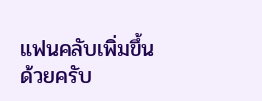แฟนคลับเพิ่มขึ้นด้วยครับ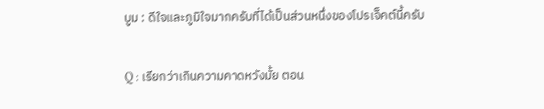บูม : ดีใจและภูมิใจมากครับที่ได้เป็นส่วนหนึ่งของโปรเจ็คต์นี้ครับ

Q : เรียกว่าเกินความคาดหวังมั้ย ตอน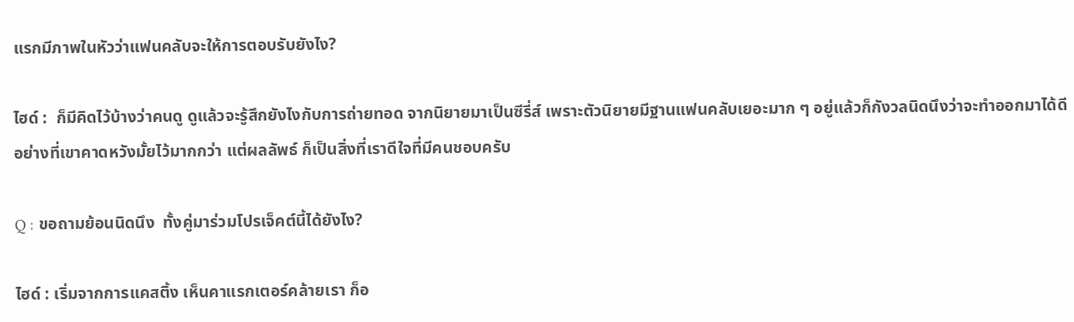แรกมีภาพในหัวว่าแฟนคลับจะให้การตอบรับยังไง?

ไฮด์ :  ก็มีคิดไว้บ้างว่าคนดู ดูแล้วจะรู้สึกยังไงกับการถ่ายทอด จากนิยายมาเป็นซีรี่ส์ เพราะตัวนิยายมีฐานแฟนคลับเยอะมาก ๆ อยู่แล้วก็กังวลนิดนึงว่าจะทำออกมาได้ดีอย่างที่เขาคาดหวังมั้ยไว้มากกว่า แต่ผลลัพธ์ ก็เป็นสิ่งที่เราดีใจที่มีคนชอบครับ

Q : ขอถามย้อนนิดนึง  ทั้งคู่มาร่วมโปรเจ็คต์นี้ได้ยังไง?

ไฮด์ : เริ่มจากการแคสติ้ง เห็นคาแรกเตอร์คล้ายเรา ก็อ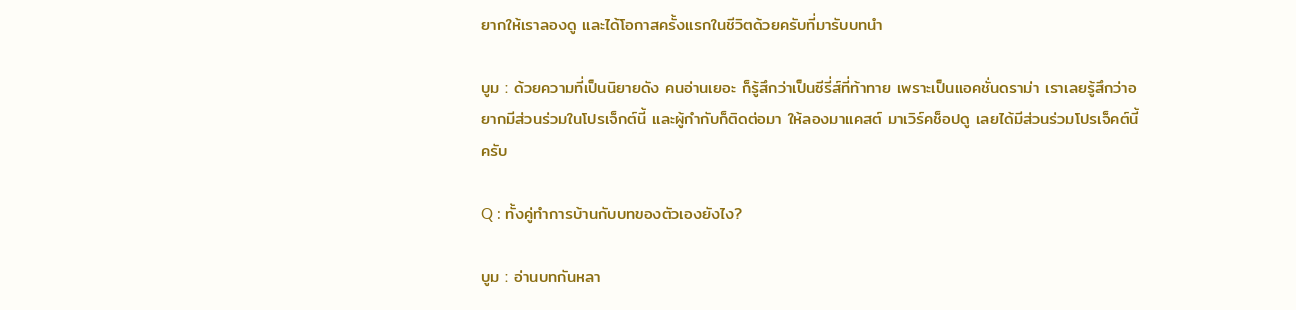ยากให้เราลองดู และได้โอกาสครั้งแรกในชีวิตด้วยครับที่มารับบทนำ

บูม : ด้วยความที่เป็นนิยายดัง คนอ่านเยอะ ก็รู้สึกว่าเป็นซีรี่ส์ที่ท้าทาย เพราะเป็นแอคชั่นดราม่า เราเลยรู้สึกว่าอยากมีส่วนร่วมในโปรเจ็กต์นี้ และผู้กำกับก็ติดต่อมา ให้ลองมาแคสต์ มาเวิร์คช็อปดู เลยได้มีส่วนร่วมโปรเจ็คต์นี้ครับ

Q : ทั้งคู่ทำการบ้านกับบทของตัวเองยังไง?

บูม : อ่านบทกันหลา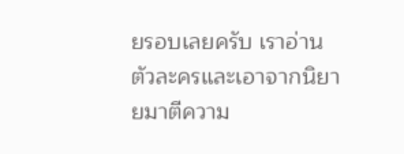ยรอบเลยครับ เราอ่านตัวละครและเอาจากนิยายมาตีความ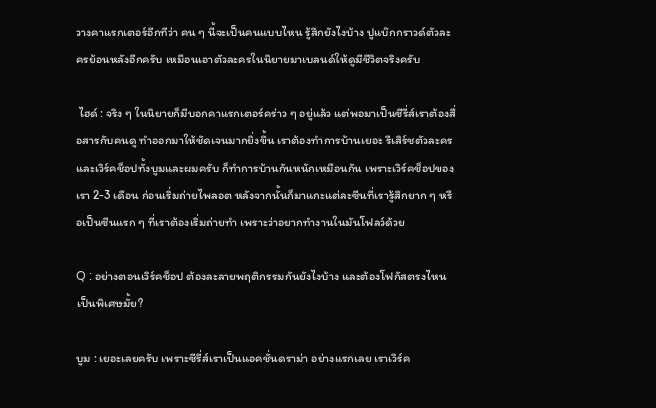วางคาแรกเตอร์อีกทีว่า คน ๆ นี้จะเป็นคนแบบไหน รู้สึกยังไงบ้าง ปูแบ๊กกราวด์ตัวละครย้อนหลังอีกครับ เหมือนเอาตัวละครในนิยายมาเบลนด์ให้ดูมีชีวิตจริงครับ

 ไฮด์ : จริง ๆ ในนิยายก็มีบอกคาแรกเตอร์คร่าว ๆ อยู่แล้ว แต่พอมาเป็นซีรี่ส์เราต้องสื่อสารกับคนดู ทำออกมาให้ชัดเจนมากยิ่งขึ้น เราต้องทำการบ้านเยอะ รีเสิร์ชตัวละคร และเวิร์คช็อปทั้งบูมและผมครับ ก็ทำการบ้านกันหนักเหมือนกัน เพราะเวิร์คช็อปของเรา 2-3 เดือน ก่อนเริ่มถ่ายไพลอต หลังจากนั้นก็มาแกะแต่ละซีนที่เรารู้สึกยาก ๆ หรือเป็นซีนแรก ๆ ที่เราต้องเริ่มถ่ายทำ เพราะว่าอยากทำงานในมันโฟลว์ด้วย

Q : อย่างตอนเวิร์คช็อป ต้องละลายพฤติกรรมกันยังไงบ้าง และต้องโฟกัสตรงไหนเป็นพิเศษมั้ย?

บูม : เยอะเลยครับ เพราะซีรี่ส์เราเป็นแอคชั่นดราม่า อย่างแรกเลย เราเวิร์ค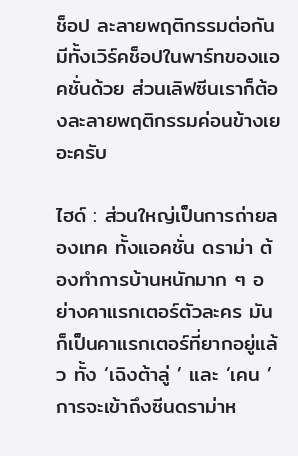ช็อป ละลายพฤติกรรมต่อกัน มีทั้งเวิร์คช็อปในพาร์ทของแอคชั่นด้วย ส่วนเลิฟซีนเราก็ต้องละลายพฤติกรรมค่อนข้างเยอะครับ

ไฮด์ : ส่วนใหญ่เป็นการถ่ายลองเทค ทั้งแอคชั่น ดราม่า ต้องทำการบ้านหนักมาก ๆ อย่างคาแรกเตอร์ตัวละคร มันก็เป็นคาแรกเตอร์ที่ยากอยู่แล้ว ทั้ง ‘เฉิงต้าลู่ ’ และ ‘เคน ’ การจะเข้าถึงซีนดราม่าห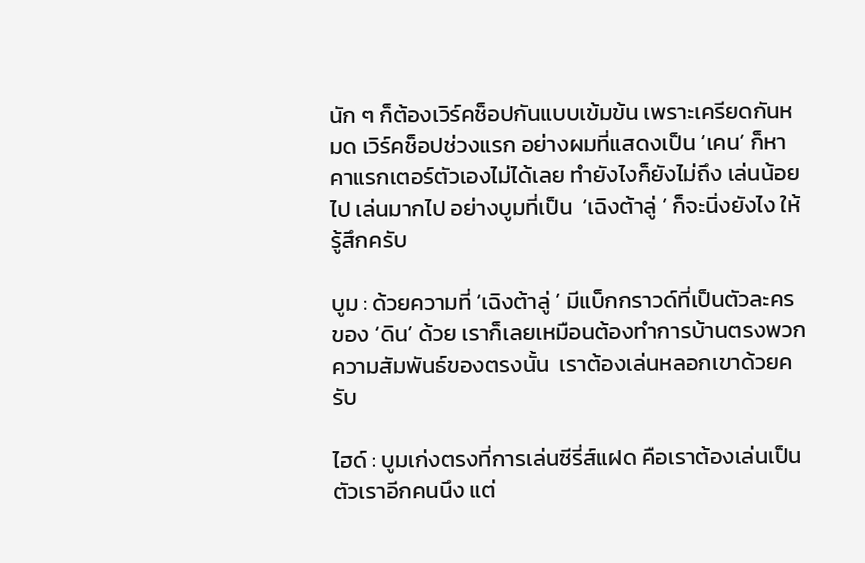นัก ๆ ก็ต้องเวิร์คช็อปกันแบบเข้มข้น เพราะเครียดกันหมด เวิร์คช็อปช่วงแรก อย่างผมที่แสดงเป็น ‘เคน’ ก็หาคาแรกเตอร์ตัวเองไม่ได้เลย ทำยังไงก็ยังไม่ถึง เล่นน้อยไป เล่นมากไป อย่างบูมที่เป็น  ‘เฉิงต้าลู่ ’ ก็จะนิ่งยังไง ให้รู้สึกครับ

บูม : ด้วยความที่ ‘เฉิงต้าลู่ ’ มีแบ็กกราวด์ที่เป็นตัวละครของ ‘ดิน’ ด้วย เราก็เลยเหมือนต้องทำการบ้านตรงพวกความสัมพันธ์ของตรงนั้น  เราต้องเล่นหลอกเขาด้วยครับ

ไฮด์ : บูมเก่งตรงที่การเล่นซีรี่ส์แฝด คือเราต้องเล่นเป็นตัวเราอีกคนนึง แต่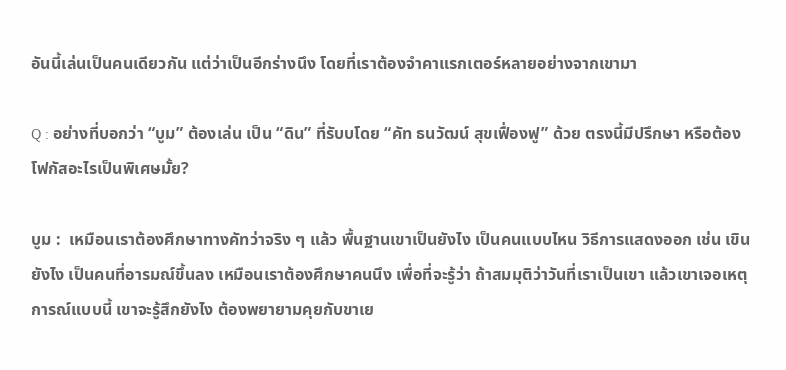อันนี้เล่นเป็นคนเดียวกัน แต่ว่าเป็นอีกร่างนึง โดยที่เราต้องจำคาแรกเตอร์หลายอย่างจากเขามา

Q : อย่างที่บอกว่า “บูม” ต้องเล่น เป็น “ดิน” ที่รับบโดย “คัท ธนวัฒน์ สุขเฟื่องฟู” ด้วย ตรงนี้มีปรึกษา หรือต้องโฟกัสอะไรเป็นพิเศษมั้ย?

บูม :  เหมือนเราต้องศึกษาทางคัทว่าจริง ๆ แล้ว พื้นฐานเขาเป็นยังไง เป็นคนแบบไหน วิธีการแสดงออก เช่น เขินยังไง เป็นคนที่อารมณ์ขึ้นลง เหมือนเราต้องศึกษาคนนึง เพื่อที่จะรู้ว่า ถ้าสมมุติว่าวันที่เราเป็นเขา แล้วเขาเจอเหตุการณ์แบบนี้ เขาจะรู้สึกยังไง ต้องพยายามคุยกับขาเย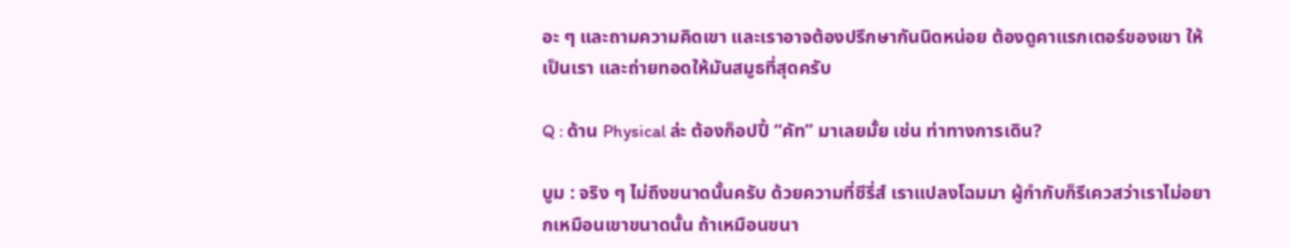อะ ๆ และถามความคิดเขา และเราอาจต้องปรึกษากันนิดหน่อย ต้องดูคาแรกเตอร์ของเขา ให้เป็นเรา และถ่ายทอดให้มันสมูธที่สุดครับ

Q : ด้าน Physical ล่ะ ต้องก็อปปี้ “คัท” มาเลยมั้ย เช่น ท่าทางการเดิน?

บูม : จริง ๆ ไม่ถึงขนาดนั้นครับ ด้วยความที่ซีรี่ส์ เราแปลงโฉมมา ผู้กำกับก็รีเควสว่าเราไม่อยากเหมือนเขาขนาดนั้น ถ้าเหมือนขนา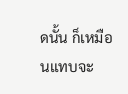ดนั้น ก็เหมือนแทบจะ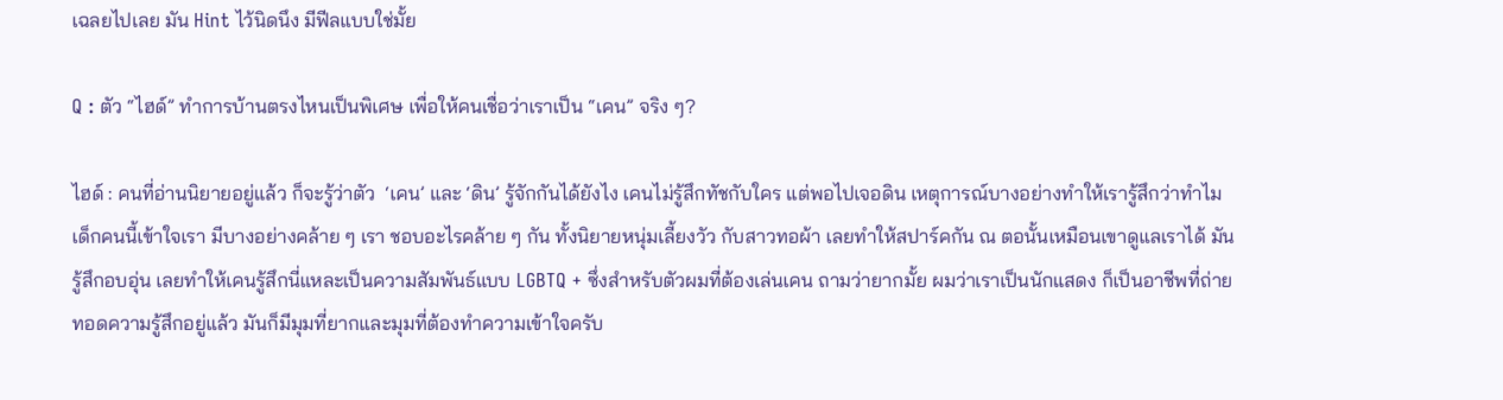เฉลยไปเลย มัน Hint ไว้นิดนึง มีฟีลแบบใช่มั้ย

Q : ตัว “ไฮด์” ทำการบ้านตรงไหนเป็นพิเศษ เพื่อให้คนเชื่อว่าเราเป็น “เคน” จริง ๆ?

ไฮด์ : คนที่อ่านนิยายอยู่แล้ว ก็จะรู้ว่าตัว  ‘เคน’ และ ‘ดิน’ รู้จักกันได้ยังไง เคนไม่รู้สึกทัชกับใคร แต่พอไปเจอดิน เหตุการณ์บางอย่างทำให้เรารู้สึกว่าทำไมเด็กคนนี้เข้าใจเรา มีบางอย่างคล้าย ๆ เรา ชอบอะไรคล้าย ๆ กัน ทั้งนิยายหนุ่มเลี้ยงวัว กับสาวทอผ้า เลยทำให้สปาร์คกัน ณ ตอนั้นเหมือนเขาดูแลเราได้ มันรู้สึกอบอุ่น เลยทำให้เคนรู้สึกนี่แหละเป็นความสัมพันธ์แบบ LGBTQ + ซึ่งสำหรับตัวผมที่ต้องเล่นเคน ถามว่ายากมั้ย ผมว่าเราเป็นนักแสดง ก็เป็นอาชีพที่ถ่ายทอดความรู้สึกอยู่แล้ว มันก็มีมุมที่ยากและมุมที่ต้องทำความเข้าใจครับ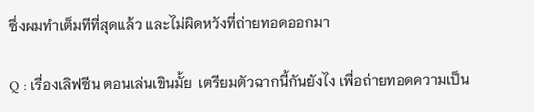ซึ่งผมทำเต็มทีที่สุดแล้ว และไม่ผิดหวังที่ถ่ายทอดออกมา

Q : เรื่องเลิฟซีน ตอนเล่นเขินมั้ย  เตรียมตัวฉากนี้กันยังไง เพื่อถ่ายทอดความเป็น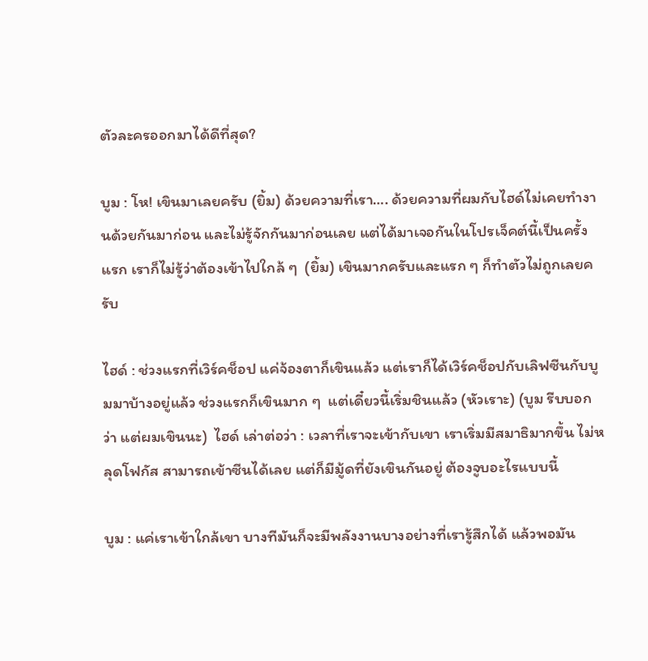ตัวละครออกมาได้ดีที่สุด?

บูม : โห! เขินมาเลยครับ (ยิ้ม) ด้วยความที่เรา…. ด้วยความที่ผมกับไฮด์ไม่เคยทำงานด้วยกันมาก่อน และไม่รู้จักกันมาก่อนเลย แต่ได้มาเจอกันในโปรเจ็คต์นี้เป็นครั้งแรก เราก็ไม่รู้ว่าต้องเข้าไปใกล้ ๆ  (ยิ้ม) เขินมากครับและแรก ๆ ก็ทำตัวไม่ถูกเลยครับ

ไฮด์ : ช่วงแรกที่เวิร์คช็อป แค่จ้องตาก็เขินแล้ว แต่เราก็ได้เวิร์คช็อปกับเลิฟซีนกับบูมมาบ้างอยู่แล้ว ช่วงแรกก็เขินมาก ๆ  แต่เดี๋ยวนี้เริ่มชินแล้ว (หัวเราะ) (บูม รีบบอกว่า แต่ผมเขินนะ)  ไฮด์ เล่าต่อว่า : เวลาที่เราจะเข้ากับเขา เราเริ่มมีสมาธิมากขึ้น ไม่หลุดโฟกัส สามารถเข้าซีนได้เลย แต่ก็มีมู้ดที่ยังเขินกันอยู่ ต้องจูบอะไรแบบนี้

บูม : แค่เราเข้าใกล้เขา บางทีมันก็จะมีพลังงานบางอย่างที่เรารู้สึกได้ แล้วพอมัน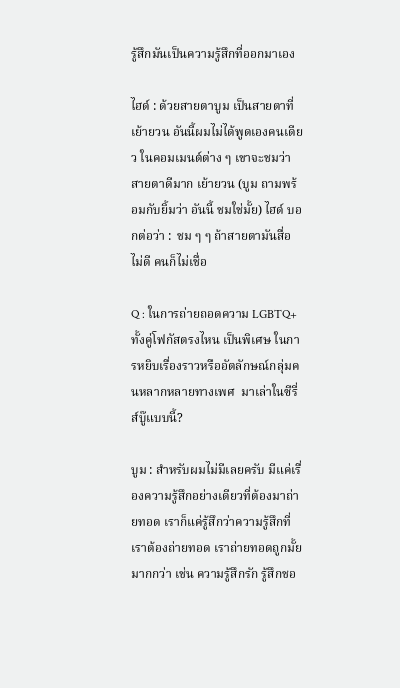รู้สึกมันเป็นความรู้สึกที่ออกมาเอง

ไฮด์ : ด้วยสายตาบูม เป็นสายตาที่เย้ายวน อันนี้ผมไม่ได้พูดเองคนเดียว ในคอมเมนต์ต่าง ๆ เขาจะชมว่าสายตาดีมาก เย้ายวน (บูม ถามพร้อมกับยิ้มว่า อันนี้ ชมใช่มั้ย) ไฮด์ บอกต่อว่า :  ชม ๆ ๆ ถ้าสายตามันสื่อไม่ดี คนก็ไม่เชื่อ

Q : ในการถ่ายถอดความ LGBTQ+ ทั้งคู่โฟกัสตรงไหน เป็นพิเศษ ในการหยิบเรื่องราวหรืออัตลักษณ์กลุ่มคนหลากหลายทางเพศ  มาเล่าในซีรี่ส์บู๊แบบนี้?

บูม : สำหรับผมไม่มีเลยครับ มีแค่เรื่องความรู้สึกอย่างเดียวที่ต้องมาถ่ายทอด เราก็แค่รู้สึกว่าความรู้สึกที่เราต้องถ่ายทอด เราถ่ายทอดถูกมั้ยมากกว่า เช่น ความรู้สึกรัก รู้สึกชอ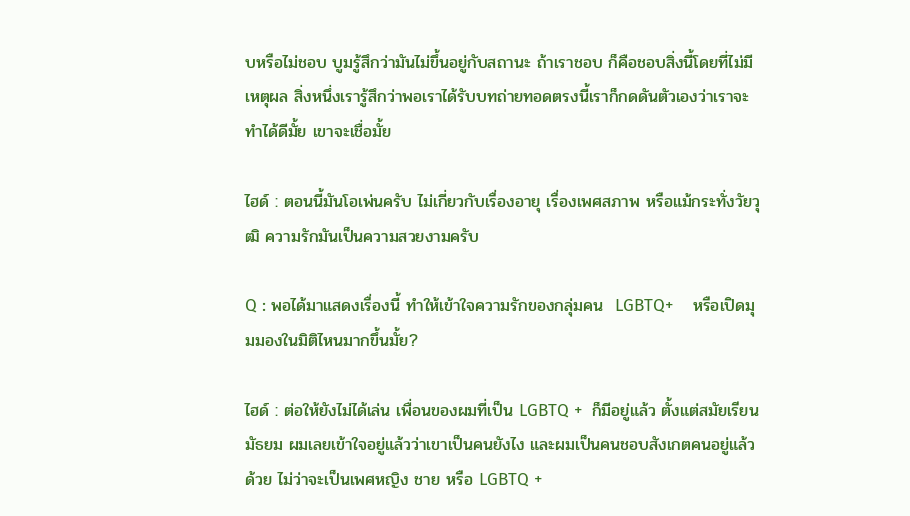บหรือไม่ชอบ บูมรู้สึกว่ามันไม่ขึ้นอยู่กับสถานะ ถ้าเราชอบ ก็คือชอบสิ่งนี้โดยที่ไม่มีเหตุผล สิ่งหนึ่งเรารู้สึกว่าพอเราได้รับบทถ่ายทอดตรงนี้เราก็กดดันตัวเองว่าเราจะทำได้ดีมั้ย เขาจะเชื่อมั้ย

ไฮด์ : ตอนนี้มันโอเพ่นครับ ไม่เกี่ยวกับเรื่องอายุ เรื่องเพศสภาพ หรือแม้กระทั่งวัยวุฒิ ความรักมันเป็นความสวยงามครับ

Q : พอได้มาแสดงเรื่องนี้ ทำให้เข้าใจความรักของกลุ่มคน  LGBTQ+    หรือเปิดมุมมองในมิติไหนมากขึ้นมั้ย?

ไฮด์ : ต่อให้ยังไม่ได้เล่น เพื่อนของผมที่เป็น LGBTQ +  ก็มีอยู่แล้ว ตั้งแต่สมัยเรียนมัธยม ผมเลยเข้าใจอยู่แล้วว่าเขาเป็นคนยังไง และผมเป็นคนชอบสังเกตคนอยู่แล้วด้วย ไม่ว่าจะเป็นเพศหญิง ชาย หรือ LGBTQ +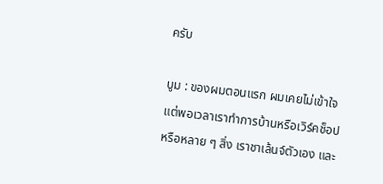ครับ

บูม : ของผมตอนแรก ผมเคยไม่เข้าใจ แต่พอเวลาเราทำการบ้านหรือเวิร์คช็อป หรือหลาย ๆ สิ่ง เราชาเล้นจ์ตัวเอง และ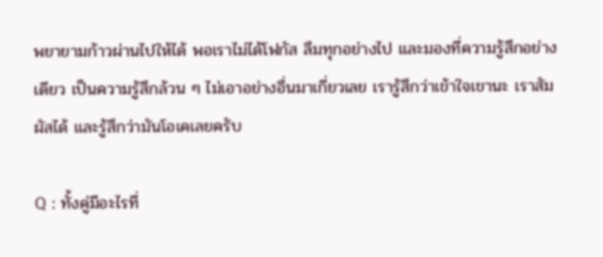พยายามก้าวผ่านไปให้ได้ พอเราไม่ได้โฟกัส ลืมทุกอย่างไป และมองที่ความรู้สึกอย่างเดียว เป็นความรู้สึกล้วน ๆ ไม่เอาอย่างอื่นมาเกี่ยวเลย เรารู้สึกว่าเข้าใจเขานะ เราสัมผัสได้ และรู้สึกว่ามันโอเคเลยครับ

Q : ทั้งคู่มีอะไรที่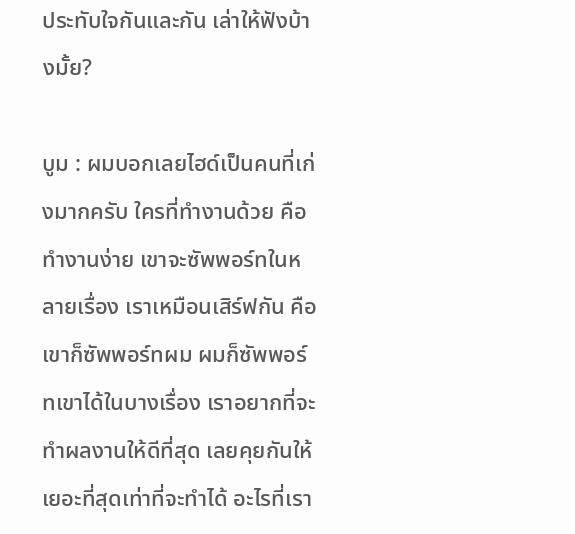ประทับใจกันและกัน เล่าให้ฟังบ้างมั้ย?

บูม : ผมบอกเลยไฮด์เป็นคนที่เก่งมากครับ ใครที่ทำงานด้วย คือทำงานง่าย เขาจะซัพพอร์ทในหลายเรื่อง เราเหมือนเสิร์ฟกัน คือเขาก็ซัพพอร์ทผม ผมก็ซัพพอร์ทเขาได้ในบางเรื่อง เราอยากที่จะทำผลงานให้ดีที่สุด เลยคุยกันให้เยอะที่สุดเท่าที่จะทำได้ อะไรที่เรา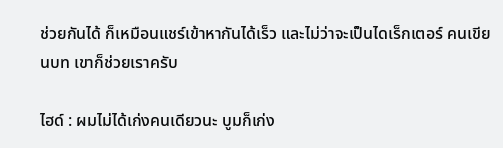ช่วยกันได้ ก็เหมือนแชร์เข้าหากันได้เร็ว และไม่ว่าจะเป็นไดเร็กเตอร์ คนเขียนบท เขาก็ช่วยเราครับ

ไฮด์ : ผมไม่ได้เก่งคนเดียวนะ บูมก็เก่ง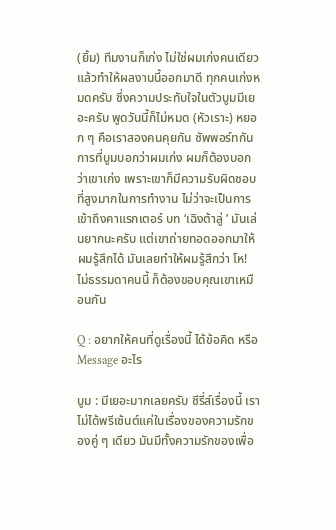(ยิ้ม) ทีมงานก็เก่ง ไม่ใช่ผมเก่งคนเดียวแล้วทำให้ผลงานนี้ออกมาดี ทุกคนเก่งหมดครับ ซึ่งความประทับใจในตัวบูมมีเยอะครับ พูดวันนี้ก็ไม่หมด (หัวเราะ) หยอก ๆ คือเราสองคนคุยกัน ซัพพอร์ทกัน การที่บูมบอกว่าผมเก่ง ผมก็ต้องบอกว่าเขาเก่ง เพราะเขาก็มีความรับผิดชอบที่สูงมากในการทำงาน ไม่ว่าจะเป็นการเข้าถึงคาแรกเตอร์ บท ‘เฉิงต้าลู่ ’ มันเล่นยากนะครับ แต่เขาถ่ายทอดออกมาให้ผมรู้สึกได้ มันเลยทำให้ผมรู้สึกว่า โห! ไม่ธรรมดาคนนี้ ก็ต้องขอบคุณเขาเหมือนกัน

Q : อยากให้คนที่ดูเรื่องนี้ ได้ข้อคิด หรือ Message อะไร

บูม : มีเยอะมากเลยครับ ซีรี่ส์เรื่องนี้ เราไม่ได้พรีเซ้นต์แค่ในเรื่องของความรักของคู่ ๆ เดียว มันมีทั้งความรักของเพื่อ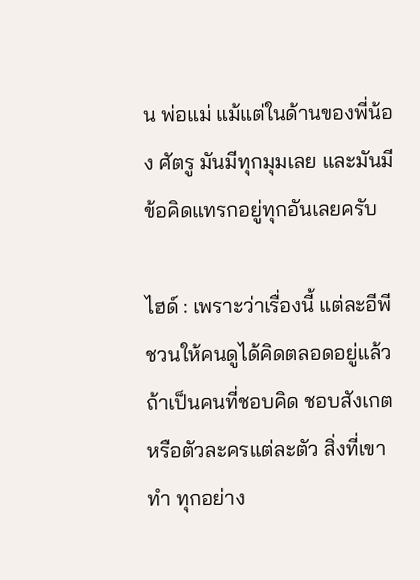น พ่อแม่ แม้แต่ในด้านของพี่น้อง ศัตรู มันมีทุกมุมเลย และมันมีข้อคิดแทรกอยู่ทุกอันเลยครับ

ไฮด์ : เพราะว่าเรื่องนี้ แต่ละอีพีชวนให้คนดูได้คิดตลอดอยู่แล้ว ถ้าเป็นคนที่ชอบคิด ชอบสังเกต หรือตัวละครแต่ละตัว สิ่งที่เขาทำ ทุกอย่าง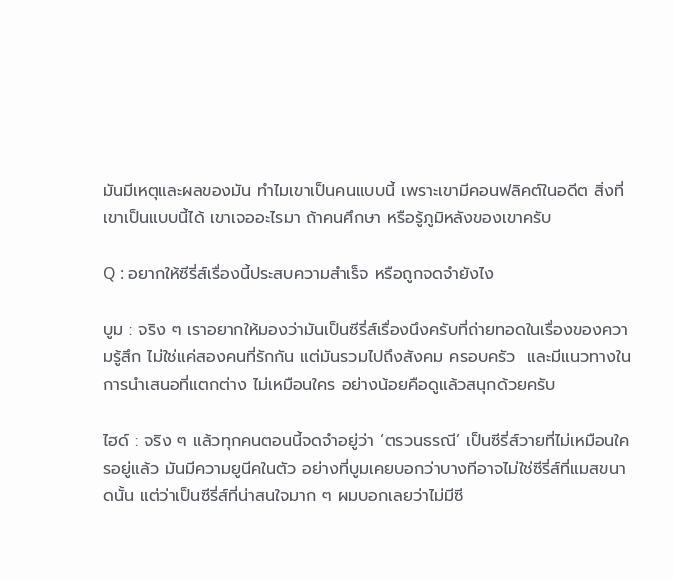มันมีเหตุและผลของมัน ทำไมเขาเป็นคนแบบนี้ เพราะเขามีคอนฟลิคต์ในอดีต สิ่งที่เขาเป็นแบบนี้ได้ เขาเจออะไรมา ถ้าคนศึกษา หรือรู้ภูมิหลังของเขาครับ

Q : อยากให้ซีรี่ส์เรื่องนี้ประสบความสำเร็จ หรือถูกจดจำยังไง

บูม : จริง ๆ เราอยากให้มองว่ามันเป็นซีรี่ส์เรื่องนึงครับที่ถ่ายทอดในเรื่องของความรู้สึก ไม่ใช่แค่สองคนที่รักกัน แต่มันรวมไปถึงสังคม ครอบครัว  และมีแนวทางในการนำเสนอที่แตกต่าง ไม่เหมือนใคร อย่างน้อยคือดูแล้วสนุกด้วยครับ

ไฮด์ : จริง ๆ แล้วทุกคนตอนนี้จดจำอยู่ว่า ‘ตรวนธรณี’ เป็นซีรี่ส์วายที่ไม่เหมือนใครอยู่แล้ว มันมีความยูนีคในตัว อย่างที่บูมเคยบอกว่าบางทีอาจไม่ใช่ซีรี่ส์ที่แมสขนาดนั้น แต่ว่าเป็นซีรี่ส์ที่น่าสนใจมาก ๆ ผมบอกเลยว่าไม่มีซี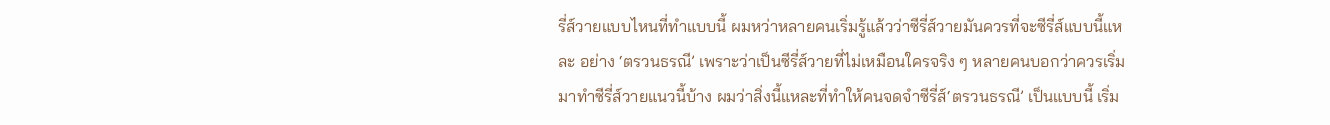รี่ส์วายแบบไหนที่ทำแบบนี้ ผมหว่าหลายคนเริ่มรู้แล้วว่าซีรี่ส์วายมันควรที่จะซีรี่ส์แบบนี้แหละ อย่าง ‘ตรวนธรณี’ เพราะว่าเป็นซีรี่ส์วายที่ไม่เหมือนใครจริง ๆ หลายคนบอกว่าควรเริ่มมาทำซีรี่ส์วายแนวนี้บ้าง ผมว่าสิ่งนี้แหละที่ทำให้คนจดจำซีรี่ส์‘ตรวนธรณี’ เป็นแบบนี้ เริ่ม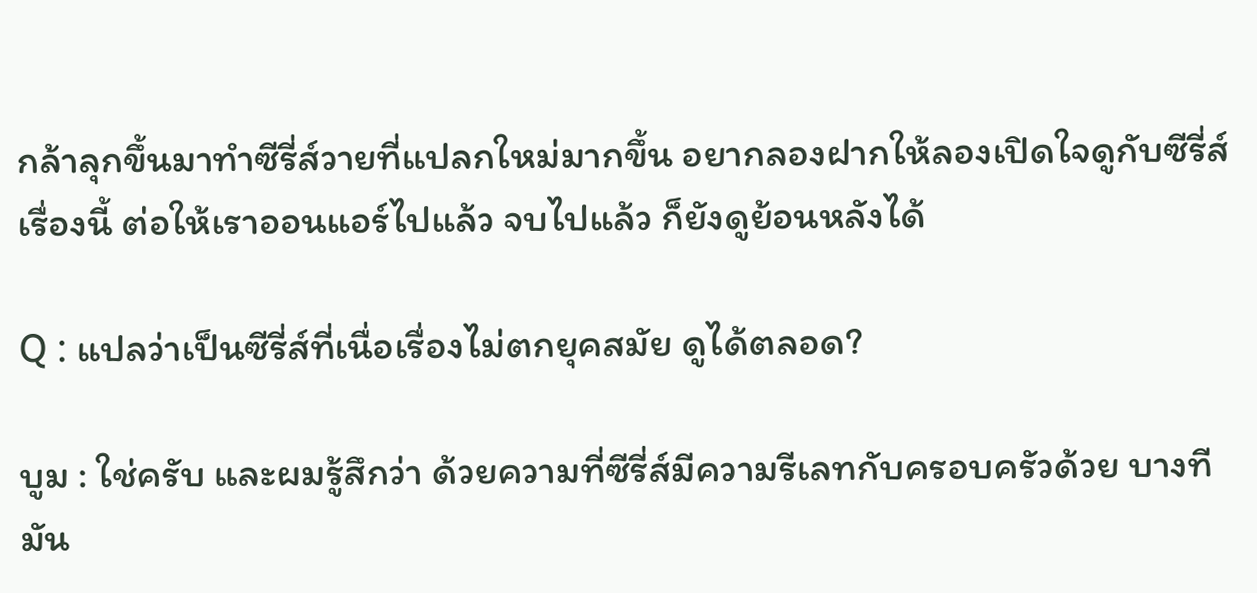กล้าลุกขึ้นมาทำซีรี่ส์วายที่แปลกใหม่มากขึ้น อยากลองฝากให้ลองเปิดใจดูกับซีรี่ส์เรื่องนี้ ต่อให้เราออนแอร์ไปแล้ว จบไปแล้ว ก็ยังดูย้อนหลังได้

Q : แปลว่าเป็นซีรี่ส์ที่เนื่อเรื่องไม่ตกยุคสมัย ดูได้ตลอด?

บูม : ใช่ครับ และผมรู้สึกว่า ด้วยความที่ซีรี่ส์มีความรีเลทกับครอบครัวด้วย บางทีมัน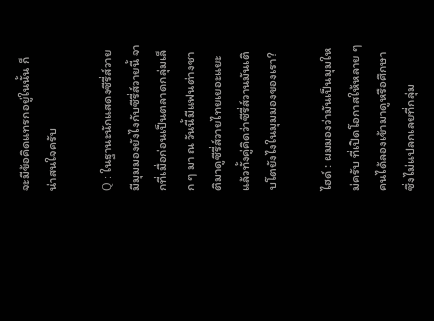จะมีข้อคิดแทรกอยู่ในนั้น ก็น่าสนใจครับ

Q : ในฐานะนักแสดงซีรี่ส์วาย มีมุมมองยังไงกับซีรี่ส์วายนี้ จากที่เมื่อก่อนเป็นตลาดกลุ่มเล็ก ๆ มา ณ วันนี้มีแฟนต่างชาติมาดูซีรี่ส์วายไทยเยอะแยะ  แล้วทั้งคู่คิดว่าซีรี่ส์วานมันเติบโตยังไงในมุมมองของเรา?

ไฮด์ : ผมมองว่ามันเป็นมุมใหม่ครับ ที่เปิดโอกาสให้หลาย ๆ คนได้ลองเข้ามาดูหรือศึกษา ซึ่งไม่แปลกเลยที่กลุ่ม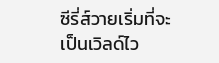ซีรี่ส์วายเริ่มที่จะเป็นเวิลด์ไว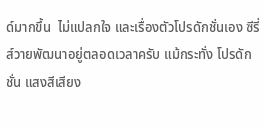ด์มากขึ้น  ไม่แปลกใจ และเรื่องตัวโปรดักชั่นเอง ซีรี่ส์วายพัฒนาอยู่ตลอดเวลาครับ แม้กระทั่ง โปรดักชั่น แสงสีเสียง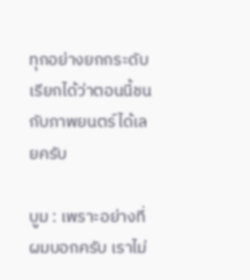ทุกอย่างยกกระดับ เรียกได้ว่าตอนนี้ชนกับภาพยนตร์ได้เลยครับ

บูม : เพราะอย่างที่ผมบอกครับ เราไม่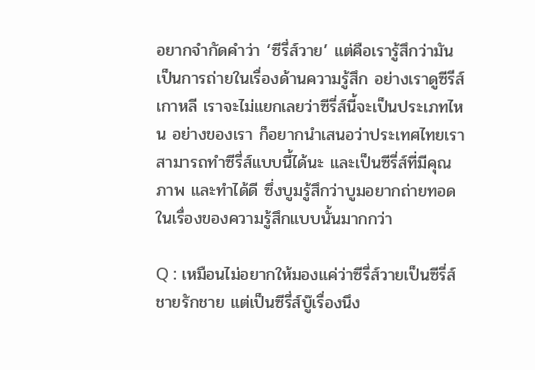อยากจำกัดคำว่า ‘ซีรี่ส์วาย’ แต่คือเรารู้สึกว่ามันเป็นการถ่ายในเรื่องด้านความรู้สึก อย่างเราดูซีรีส์เกาหลี เราจะไม่แยกเลยว่าซีรี่ส์นี้จะเป็นประเภทไหน อย่างของเรา ก็อยากนำเสนอว่าประเทศไทยเราสามารถทำซีรี่ส์แบบนี้ได้นะ และเป็นซีรี่ส์ที่มีคุณภาพ และทำได้ดี ซึ่งบูมรู้สึกว่าบูมอยากถ่ายทอดในเรื่องของความรู้สึกแบบนั้นมากกว่า

Q : เหมือนไม่อยากให้มองแค่ว่าซีรี่ส์วายเป็นซีรี่ส์ชายรักชาย แต่เป็นซีรี่ส์บู๊เรื่องนึง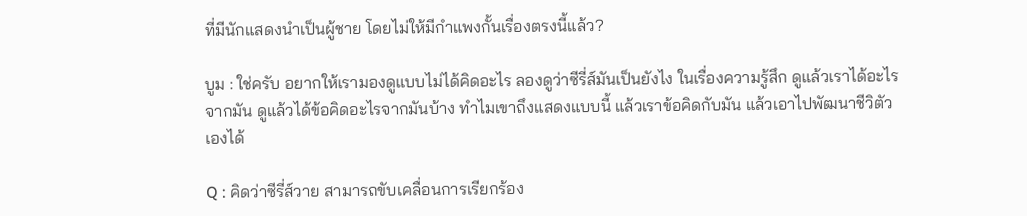ที่มีนักแสดงนำเป็นผู้ชาย โดยไม่ให้มีกำแพงกั้นเรื่องตรงนี้แล้ว?

บูม : ใช่ครับ อยากให้เรามองดูแบบไม่ได้คิดอะไร ลองดูว่าซีรี่ส์มันเป็นยังไง ในเรื่องความรู้สึก ดูแล้วเราได้อะไรจากมัน ดูแล้วได้ข้อคิดอะไรจากมันบ้าง ทำไมเขาถึงแสดงแบบนี้ แล้วเราข้อคิดกับมัน แล้วเอาไปพัฒนาชีวิตัวเองได้

Q : คิดว่าซีรี่ส์วาย สามารถขับเคลื่อนการเรียกร้อง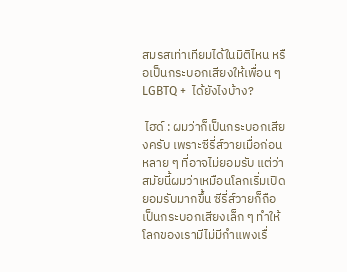สมรสเท่าเทียมได้ในมิติไหน หรือเป็นกระบอกเสียงให้เพื่อน ๆ LGBTQ +  ได้ยังไงบ้าง?

 ไฮด์ : ผมว่าก็เป็นกระบอกเสียงครับ เพราะซีรี่ส์วายเมื่อก่อนหลาย ๆ ที่อาจไม่ยอมรับ แต่ว่าสมัยนี้ผมว่าเหมือนโลกเริ่มเปิดยอมรับมากขึ้น ซีรี่ส์วายก็ถือเป็นกระบอกเสียงเล็ก ๆ ทำให้โลกของเรามีไม่มีกำแพงเรื่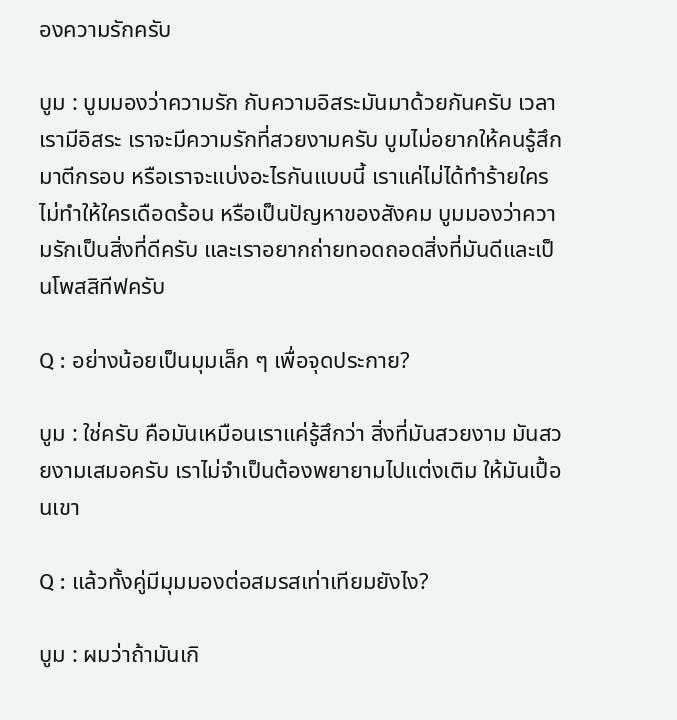องความรักครับ

บูม : บูมมองว่าความรัก กับความอิสระมันมาด้วยกันครับ เวลาเรามีอิสระ เราจะมีความรักที่สวยงามครับ บูมไม่อยากให้คนรู้สึกมาตีกรอบ หรือเราจะแบ่งอะไรกันแบบนี้ เราแค่ไม่ได้ทำร้ายใคร ไม่ทำให้ใครเดือดร้อน หรือเป็นปัญหาของสังคม บูมมองว่าความรักเป็นสิ่งที่ดีครับ และเราอยากถ่ายทอดถอดสิ่งที่มันดีและเป็นโพสสิทีฟครับ

Q : อย่างน้อยเป็นมุมเล็ก ๆ เพื่อจุดประกาย?

บูม : ใช่ครับ คือมันเหมือนเราแค่รู้สึกว่า สิ่งที่มันสวยงาม มันสวยงามเสมอครับ เราไม่จำเป็นต้องพยายามไปแต่งเติม ให้มันเปื้อนเขา

Q : แล้วทั้งคู่มีมุมมองต่อสมรสเท่าเทียมยังไง?

บูม : ผมว่าถ้ามันเกิ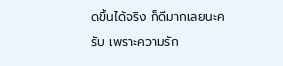ดขึ้นได้จริง ก็ดีมากเลยนะครับ เพราะความรัก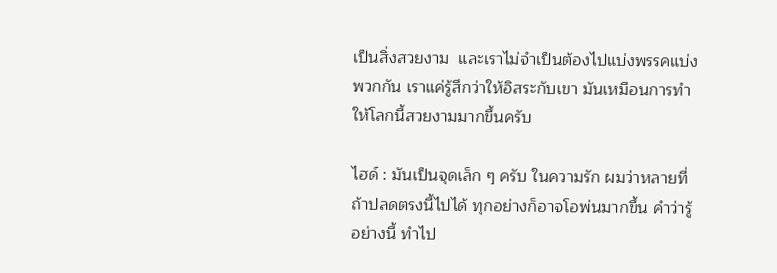เป็นสิ่งสวยงาม  และเราไม่จำเป็นต้องไปแบ่งพรรคแบ่งพวกกัน เราแค่รู้สึกว่าให้อิสระกับเขา มันเหมือนการทำให้โลกนี้สวยงามมากขึ้นครับ

ไฮด์ : มันเป็นจุดเล็ก ๆ ครับ ในความรัก ผมว่าหลายที่ถ้าปลดตรงนี้ไปได้ ทุกอย่างก็อาจโอพ่นมากขึ้น คำว่ารู้อย่างนี้ ทำไป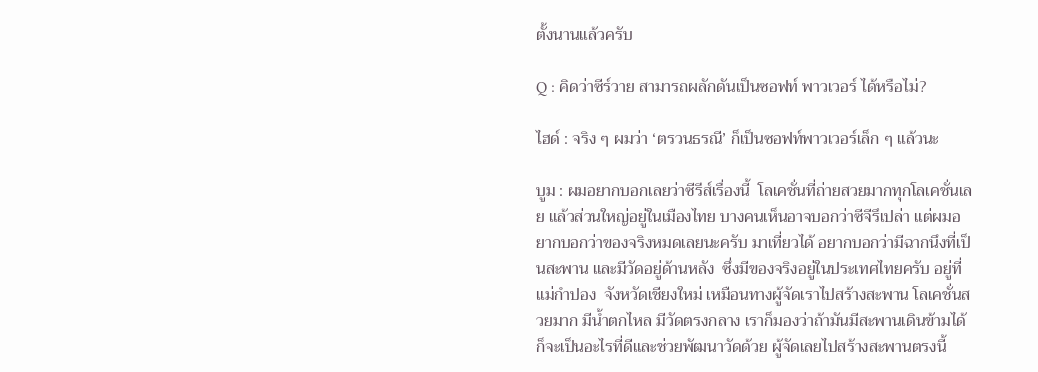ตั้งนานแล้วครับ

Q : คิดว่าซีร์วาย สามารถผลักดันเป็นซอฟท์ พาวเวอร์ ได้หรือไม่?

ไฮด์ : จริง ๆ ผมว่า ‘ตรวนธรณี’ ก็เป็นซอฟท์พาวเวอร์เล็ก ๆ แล้วนะ

บูม : ผมอยากบอกเลยว่าซีรีส์เรื่องนี้  โลเคชั่นที่ถ่ายสวยมากทุกโลเคชั่นเลย แล้วส่วนใหญ่อยู่ในเมืองไทย บางคนเห็นอาจบอกว่าซีจีรึเปล่า แต่ผมอยากบอกว่าของจริงหมดเลยนะครับ มาเที่ยวได้ อยากบอกว่ามีฉากนึงที่เป็นสะพาน และมีวัดอยู่ด้านหลัง  ซึ่งมีของจริงอยู่ในประเทศไทยครับ อยู่ที่ แม่กำปอง  จังหวัดเชียงใหม่ เหมือนทางผู้จัดเราไปสร้างสะพาน โลเคชั่นสวยมาก มีน้ำตกไหล มีวัดตรงกลาง เราก็มองว่าถ้ามันมีสะพานเดินข้ามได้ ก็จะเป็นอะไรที่ดีและช่วยพัฒนาวัดด้วย ผู้จัดเลยไปสร้างสะพานตรงนี้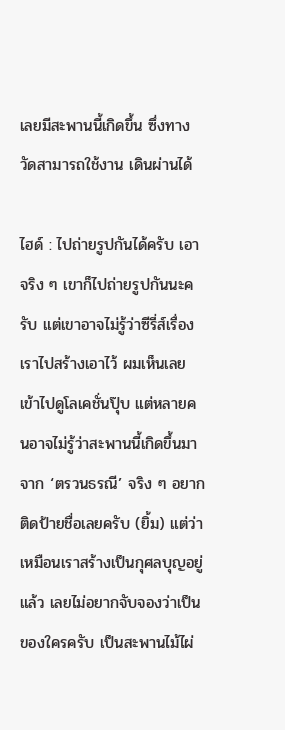เลยมีสะพานนี้เกิดขึ้น ซึ่งทางวัดสามารถใช้งาน เดินผ่านได้

ไฮด์ : ไปถ่ายรูปกันได้ครับ เอาจริง ๆ เขาก็ไปถ่ายรูปกันนะครับ แต่เขาอาจไม่รู้ว่าซีรี่ส์เรื่องเราไปสร้างเอาไว้ ผมเห็นเลย เข้าไปดูโลเคชั่นปุ๊บ แต่หลายคนอาจไม่รู้ว่าสะพานนี้เกิดขึ้นมาจาก ‘ตรวนธรณี’ จริง ๆ อยากติดป้ายชื่อเลยครับ (ยิ้ม) แต่ว่าเหมือนเราสร้างเป็นกุศลบุญอยู่แล้ว เลยไม่อยากจับจองว่าเป็นของใครครับ เป็นสะพานไม้ไผ่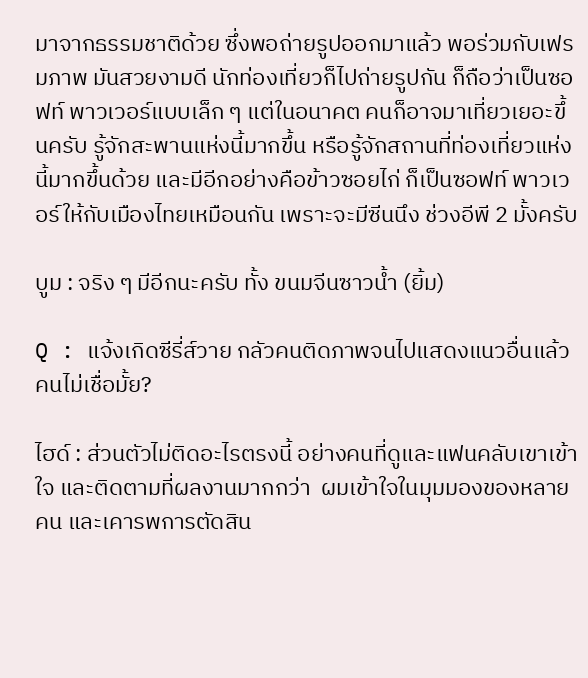มาจากธรรมชาติด้วย ซึ่งพอถ่ายรูปออกมาแล้ว พอร่วมกับเฟรมภาพ มันสวยงามดี นักท่องเที่ยวก็ไปถ่ายรูปกัน ก็ถือว่าเป็นซอฟท์ พาวเวอร์แบบเล็ก ๆ แต่ในอนาคต คนก็อาจมาเที่ยวเยอะขึ้นครับ รู้จักสะพานแห่งนี้มากขึ้น หรือรู้จักสถานที่ท่องเที่ยวแห่งนี้มากขึ้นด้วย และมีอีกอย่างคือข้าวซอยไก่ ก็เป็นซอฟท์ พาวเวอร์ให้กับเมืองไทยเหมือนกัน เพราะจะมีซีนนึง ช่วงอีพี 2 มั้งครับ

บูม : จริง ๆ มีอีกนะครับ ทั้ง ขนมจีนซาวน้ำ (ยิ้ม)

Q : แจ้งเกิดซีรี่ส์วาย กลัวคนติดภาพจนไปแสดงแนวอื่นแล้วคนไม่เชื่อมั้ย?

ไฮด์ : ส่วนตัวไม่ติดอะไรตรงนี้ อย่างคนที่ดูและแฟนคลับเขาเข้าใจ และติดตามที่ผลงานมากกว่า  ผมเข้าใจในมุมมองของหลายคน และเคารพการตัดสิน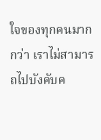ใจของทุกคนมากกว่า เราไม่สามารถไปบังคับค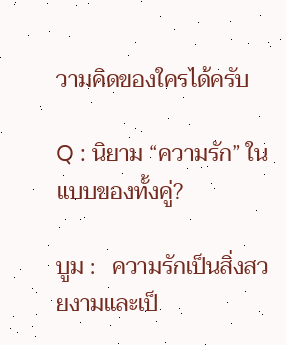วามคิดของใครได้ครับ

Q : นิยาม “ความรัก” ในแบบของทั้งคู่?

บูม :   ความรักเป็นสิ่งสวยงามและเป็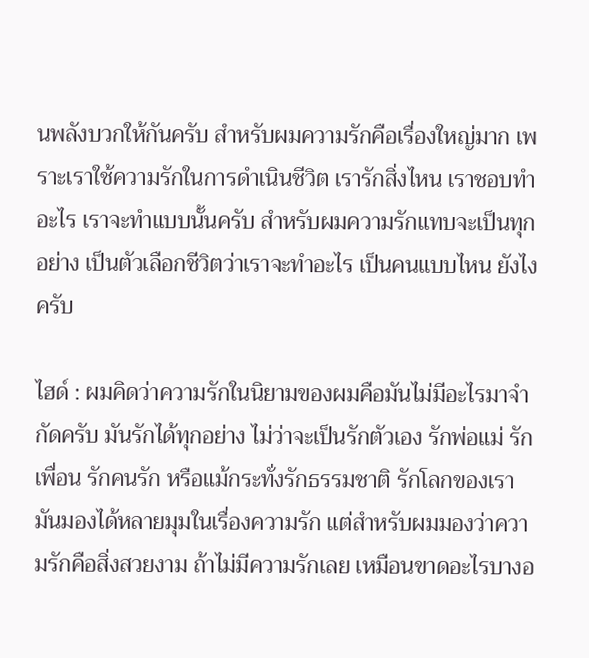นพลังบวกให้กันครับ สำหรับผมความรักคือเรื่องใหญ่มาก เพราะเราใช้ความรักในการดำเนินชีวิต เรารักสิ่งไหน เราชอบทำอะไร เราจะทำแบบนั้นครับ สำหรับผมความรักแทบจะเป็นทุกอย่าง เป็นตัวเลือกชีวิตว่าเราจะทำอะไร เป็นคนแบบไหน ยังไงครับ

ไฮด์ : ผมคิดว่าความรักในนิยามของผมคือมันไม่มีอะไรมาจำกัดครับ มันรักได้ทุกอย่าง ไม่ว่าจะเป็นรักตัวเอง รักพ่อแม่ รักเพื่อน รักคนรัก หรือแม้กระทั่งรักธรรมชาติ รักโลกของเรา มันมองได้หลายมุมในเรื่องความรัก แต่สำหรับผมมองว่าความรักคือสิ่งสวยงาม ถ้าไม่มีความรักเลย เหมือนขาดอะไรบางอ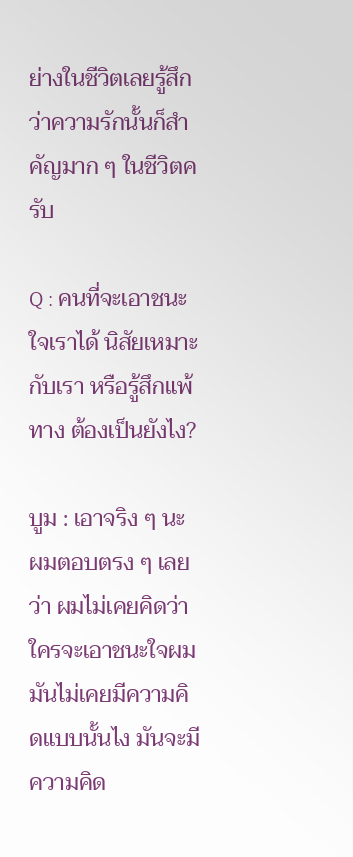ย่างในชีวิตเลยรู้สึกว่าความรักนั้นก็สำคัญมาก ๆ ในชีวิตครับ

Q : คนที่จะเอาชนะใจเราได้ นิสัยเหมาะกับเรา หรือรู้สึกแพ้ทาง ต้องเป็นยังไง?

บูม : เอาจริง ๆ นะ ผมตอบตรง ๆ เลยว่า ผมไม่เคยคิดว่าใครจะเอาชนะใจผม มันไม่เคยมีความคิดแบบนั้นไง มันจะมีความคิด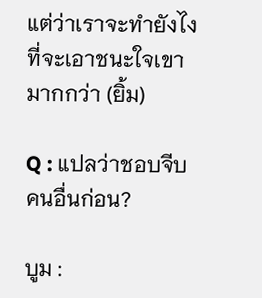แต่ว่าเราจะทำยังไงที่จะเอาชนะใจเขามากกว่า (ยิ้ม)

Q : แปลว่าชอบจีบคนอื่นก่อน?

บูม :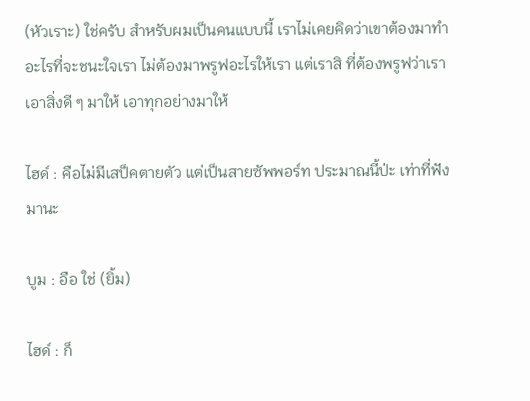(หัวเราะ) ใช่ครับ สำหรับผมเป็นคนแบบนี้ เราไม่เคยคิดว่าเขาต้องมาทำอะไรที่จะชนะใจเรา ไม่ต้องมาพรูฟอะไรให้เรา แต่เราสิ ที่ต้องพรูฟว่าเราเอาสิ่งดี ๆ มาให้ เอาทุกอย่างมาให้

ไฮด์ : คือไม่มีเสป็คตายตัว แต่เป็นสายซัพพอร์ท ประมาณนี้ป่ะ เท่าที่ฟังมานะ

บูม : อือ ใช่ (ยิ้ม)

ไฮด์ : ก็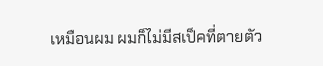เหมือนผม ผมก็ไม่มีสเป็คที่ตายตัว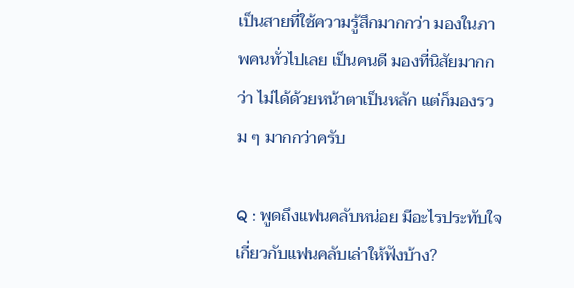เป็นสายที่ใช้ความรู้สึกมากกว่า มองในภาพคนทั่วไปเลย เป็นคนดี มองที่นิสัยมากกว่า ไม่ได้ด้วยหน้าตาเป็นหลัก แต่ก็มองรวม ๆ มากกว่าครับ

Q : พูดถึงแฟนคลับหน่อย มีอะไรประทับใจเกี่ยวกับแฟนคลับเล่าให้ฟังบ้าง?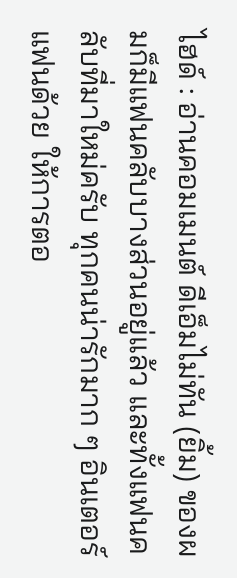ไฮด์ : อ่านคอมเมนต์ ดีเอ็มไม่ทัน (ยิ้ม) ของผมก็มีแฟนคลับบางส่วนอยู่แล้ว และทั้งแฟนคลับที่มาใหม่ครับ ทุกคนน่ารักมาก ๆ อินเตอร์แฟนด้วย ให้การตอ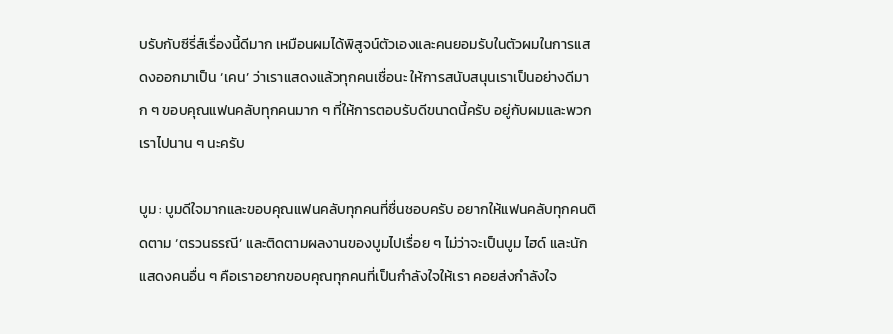บรับกับซีรี่ส์เรื่องนี้ดีมาก เหมือนผมได้พิสูจน์ตัวเองและคนยอมรับในตัวผมในการแสดงออกมาเป็น ‘เคน’ ว่าเราแสดงแล้วทุกคนเชื่อนะ ให้การสนับสนุนเราเป็นอย่างดีมาก ๆ ขอบคุณแฟนคลับทุกคนมาก ๆ ที่ให้การตอบรับดีขนาดนี้ครับ อยู่กับผมและพวกเราไปนาน ๆ นะครับ

บูม : บูมดีใจมากและขอบคุณแฟนคลับทุกคนที่ชื่นชอบครับ อยากให้แฟนคลับทุกคนติดตาม ‘ตรวนธรณี’ และติดตามผลงานของบูมไปเรื่อย ๆ ไม่ว่าจะเป็นบูม ไฮด์ และนักแสดงคนอื่น ๆ คือเราอยากขอบคุณทุกคนที่เป็นกำลังใจให้เรา คอยส่งกำลังใจ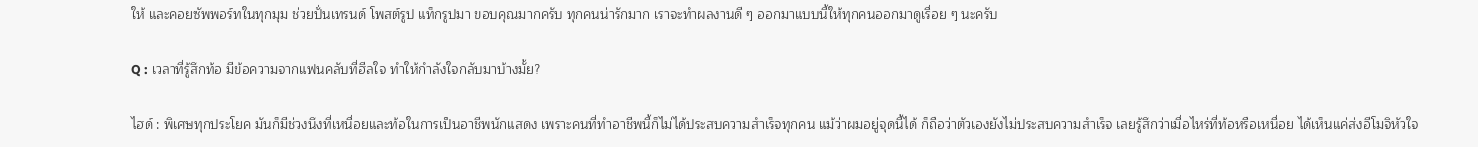ให้ และคอยซัพพอร์ทในทุกมุม ช่วยปั่นเทรนด์ โพสต์รูป แท็กรูปมา ขอบคุณมากครับ ทุกคนน่ารักมาก เราจะทำผลงานดี ๆ ออกมาแบบนี้ให้ทุกคนออกมาดูเรื่อย ๆ นะครับ

Q : เวลาที่รู้สึกท้อ มีข้อความจากแฟนคลับที่ฮีลใจ ทำให้กำลังใจกลับมาบ้างมั้ย?

ไฮด์ : พิเศษทุกประโยค มันก็มีช่วงนึงที่เหนื่อยและท้อในการเป็นอาชีพนักแสดง เพราะคนที่ทำอาชีพนี้ก็ไม่ได้ประสบความสำเร็จทุกคน แม้ว่าผมอยู่จุดนี้ได้ ก็ถือว่าตัวเองยังไม่ประสบความสำเร็จ เลยรู้สึกว่าเมื่อไหร่ที่ท้อหรือเหนื่อย ได้เห็นแค่ส่งอีโมจิหัวใจ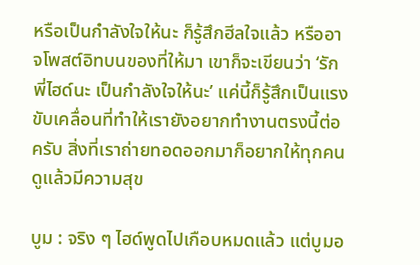หรือเป็นกำลังใจให้นะ ก็รู้สึกฮีลใจแล้ว หรืออาจโพสต์อิทบนของที่ให้มา เขาก็จะเขียนว่า ‘รักพี่ไฮด์นะ เป็นกำลังใจให้นะ’ แค่นี้ก็รู้สึกเป็นแรงขับเคลื่อนที่ทำให้เรายังอยากทำงานตรงนี้ต่อครับ สิ่งที่เราถ่ายทอดออกมาก็อยากให้ทุกคนดูแล้วมีความสุข

บูม : จริง ๆ ไฮด์พูดไปเกือบหมดแล้ว แต่บูมอ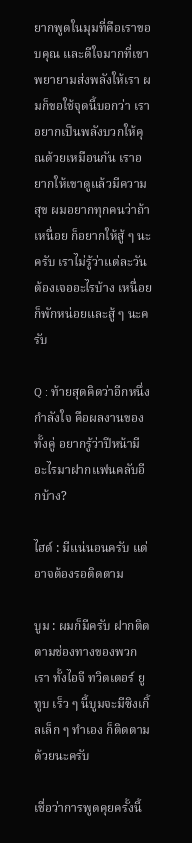ยากพูดในมุมที่คือเราขอบคุณ และดีใจมากที่เขาพยายามส่งพลังให้เรา ผมก็ขอใช้จุดนี้บอกว่า เราอยากเป็นพลังบวกให้คุณด้วยเหมือนกัน เราอยากให้เขาดูแล้วมีความสุข ผมอยากทุกคนว่าถ้าเหนื่อย ก็อยากให้สู้ ๆ นะครับ เราไม่รู้ว่าแต่ละวันต้องเจออะไรบ้าง เหนื่อยก็พักหน่อยและสู้ ๆ นะครับ

Q : ท้ายสุดคิดว่าอีกหนึ่งกำลังใจ คือผลงานของทั้งคู่ อยากรู้ว่าปีหน้ามีอะไรมาฝากแฟนคลับอีกบ้าง?

ไฮด์ : มีแน่นอนครับ แต่อาจต้องรอติดตาม

บูม : ผมก็มีครับ ฝากติดตามช่องทางของพวกเรา ทั้งไอจี ทวิตเตอร์ ยูทูบ เร็ว ๆ นี้บูมจะมีซิงเกิ้ลเล็ก ๆ ทำเอง ก็ติดตามด้วยนะครับ

เชื่อว่าการพูดคุยครั้งนี้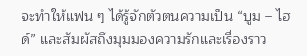จะทำให้แฟน ๆ ได้รู้จักตัวตนความเป็น “บูม – ไฮด์” และสัมผัสถึงมุมมองความรักและเรื่องราว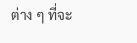ต่าง ๆ ที่จะ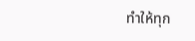ทำให้ทุก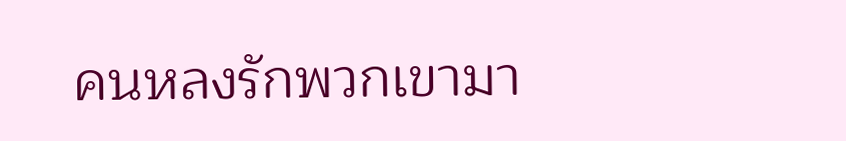คนหลงรักพวกเขามา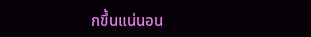กขึ้นแน่นอน